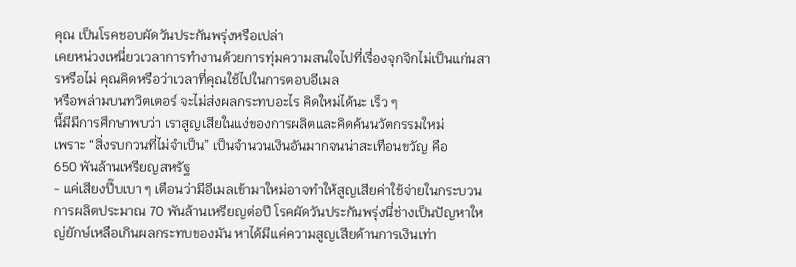คุณ เป็นโรคชอบผัดวันประกันพรุ่งหรือเปล่า
เคยหน่วงเหนี่ยวเวลาการทำงานด้วยการทุ่มความสนใจไปที่เรื่องจุกจิกไม่เป็นแก่นสารหรือไม่ คุณคิดหรือว่าเวลาที่คุณใช้ไปในการตอบอีเมล
หรือพล่ามบนทวิตเตอร์ จะไม่ส่งผลกระทบอะไร คิดใหม่ได้นะ เร็ว ๆ
นี้มีมีการศึกษาพบว่า เราสูญเสียในแง่ของการผลิตและคิดค้นนวัตกรรมใหม่
เพราะ “สิ่งรบกวนที่ไม่จำเป็น” เป็นจำนวนเงินอันมากจนน่าสะเทือนขวัญ คือ
650 พันล้านเหรียญสหรัฐ
- แค่เสียงปี๊บเบา ๆ เตือนว่ามีอีเมลเข้ามาใหม่อาจทำให้สูญเสียค่าใช้จ่ายในกระบวนการผลิตประมาณ 70 พันล้านเหรียญต่อปี โรคผัดวันประกันพรุ่งนี่ช่างเป็นปัญหาใหญ่ยักษ์เหลือเกินผลกระทบของมัน หาได้มีแค่ความสูญเสียด้านการเงินเท่า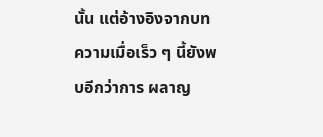นั้น แต่อ้างอิงจากบทความเมื่อเร็ว ๆ นี้ยังพบอีกว่าการ ผลาญ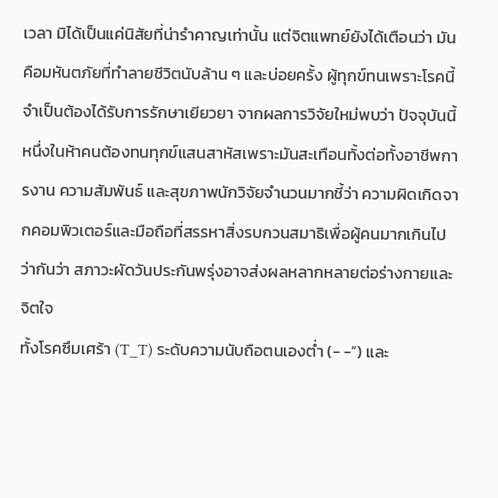เวลา มิได้เป็นแค่นิสัยที่น่ารำคาญเท่านั้น แต่จิตแพทย์ยังได้เตือนว่า มันคือมหันตภัยที่ทำลายชีวิตนับล้าน ๆ และบ่อยครั้ง ผู้ทุกข์ทนเพราะโรคนี้จำเป็นต้องได้รับการรักษาเยียวยา จากผลการวิจัยใหม่พบว่า ปัจจุบันนี้ หนึ่งในห้าคนต้องทนทุกข์แสนสาหัสเพราะมันสะเทือนทั้งต่อทั้งอาชีพการงาน ความสัมพันธ์ และสุขภาพนักวิจัยจำนวนมากชี้ว่า ความผิดเกิดจากคอมพิวเตอร์และมือถือที่สรรหาสิ่งรบกวนสมาธิเพื่อผู้คนมากเกินไป
ว่ากันว่า สภาวะผัดวันประกันพรุ่งอาจส่งผลหลากหลายต่อร่างกายและจิตใจ
ทั้งโรคซึมเศร้า (T_T) ระดับความนับถือตนเองต่ำ (- -”) และ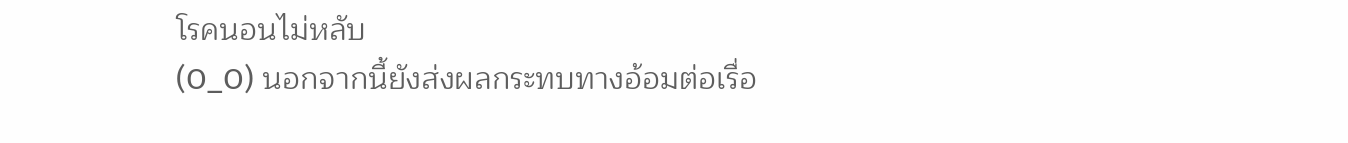โรคนอนไม่หลับ
(O_O) นอกจากนี้ยังส่งผลกระทบทางอ้อมต่อเรื่อ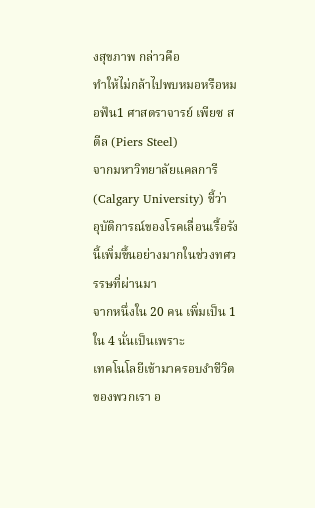งสุขภาพ กล่าวคือ
ทำให้ไม่กล้าไปพบหมอหรือหมอฟัน1 ศาสตราจารย์ เพียซ สตีล (Piers Steel)
จากมหาวิทยาลัยแคลการี (Calgary University) ชี้ว่า
อุบัติการณ์ของโรคเลื่อนเรื้อรังนี้เพิ่มขึ้นอย่างมากในช่วงทศวรรษที่ผ่านมา
จากหนึ่งใน 20 คน เพิ่มเป็น 1 ใน 4 นั่นเป็นเพราะ
เทคโนโลยีเข้ามาครอบงำชีวิตของพวกเรา อ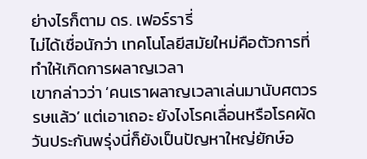ย่างไรก็ตาม ดร. เฟอร์รารี่
ไม่ได้เชื่อนักว่า เทคโนโลยีสมัยใหม่คือตัวการที่ทำให้เกิดการผลาญเวลา
เขากล่าวว่า ‘คนเราผลาญเวลาเล่นมานับศตวรรษแล้ว’ แต่เอาเถอะ ยังไงโรคเลื่อนหรือโรคผัดวันประกันพรุ่งนี่ก็ยังเป็นปัญหาใหญ่ยักษ์อ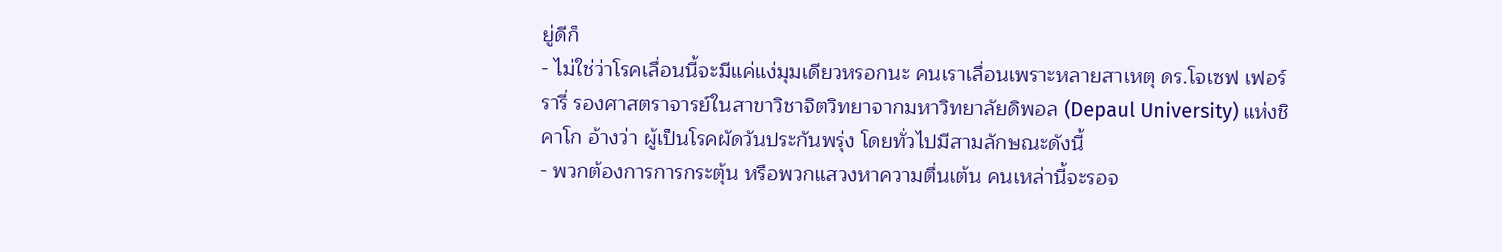ยู่ดีก็
- ไม่ใช่ว่าโรคเลื่อนนี้จะมีแค่แง่มุมเดียวหรอกนะ คนเราเลื่อนเพราะหลายสาเหตุ ดร.โจเซฟ เฟอร์รารี่ รองศาสตราจารย์ในสาขาวิชาจิตวิทยาจากมหาวิทยาลัยดิพอล (Depaul University) แห่งชิคาโก อ้างว่า ผู้เป็นโรคผัดวันประกันพรุ่ง โดยทั่วไปมีสามลักษณะดังนี้
- พวกต้องการการกระตุ้น หรือพวกแสวงหาความตื่นเต้น คนเหล่านี้จะรอจ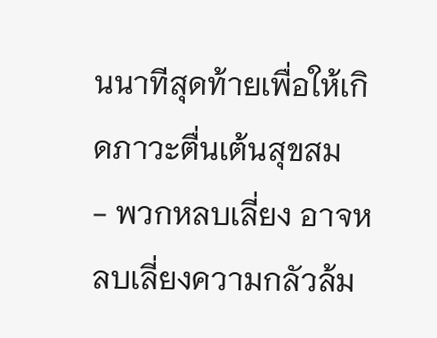นนาทีสุดท้ายเพื่อให้เกิดภาวะตื่นเต้นสุขสม
- พวกหลบเลี่ยง อาจหลบเลี่ยงความกลัวล้ม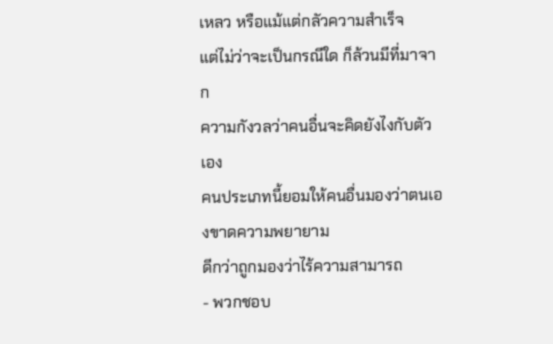เหลว หรือแม้แต่กลัวความสำเร็จ
แต่ไม่ว่าจะเป็นกรณีใด ก็ล้วนมีที่มาจาก
ความกังวลว่าคนอื่นจะคิดยังไงกับตัวเอง
คนประเภทนี้ยอมให้คนอื่นมองว่าตนเองขาดความพยายาม
ดีกว่าถูกมองว่าไร้ความสามารถ
- พวกชอบ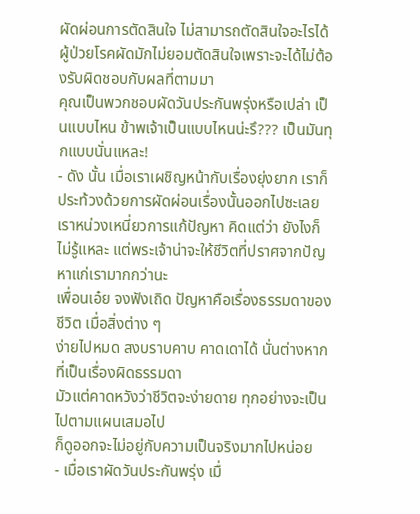ผัดผ่อนการตัดสินใจ ไม่สามารถตัดสินใจอะไรได้ ผู้ป่วยโรคผัดมักไม่ยอมตัดสินใจเพราะจะได้ไม่ต้องรับผิดชอบกับผลที่ตามมา
คุณเป็นพวกชอบผัดวันประกันพรุ่งหรือเปล่า เป็นแบบไหน ข้าพเจ้าเป็นแบบไหนน่ะรึ??? เป็นมันทุกแบบนั่นแหละ!
- ดัง นั้น เมื่อเราเผชิญหน้ากับเรื่องยุ่งยาก เราก็ประท้วงด้วยการผัดผ่อนเรื่องนั้นออกไปซะเลย เราหน่วงเหนี่ยวการแก้ปัญหา คิดแต่ว่า ยังไงก็ไม่รู้แหละ แต่พระเจ้าน่าจะให้ชีวิตที่ปราศจากปัญหาแก่เรามากกว่านะ
เพื่อนเอ๋ย จงฟังเถิด ปัญหาคือเรื่องธรรมดาของชีวิต เมื่อสิ่งต่าง ๆ
ง่ายไปหมด สงบราบคาบ คาดเดาได้ นั่นต่างหากที่เป็นเรื่องผิดธรรมดา
มัวแต่คาดหวังว่าชีวิตจะง่ายดาย ทุกอย่างจะเป็นไปตามแผนเสมอไป
ก็ดูออกจะไม่อยู่กับความเป็นจริงมากไปหน่อย
- เมื่อเราผัดวันประกันพรุ่ง เมื่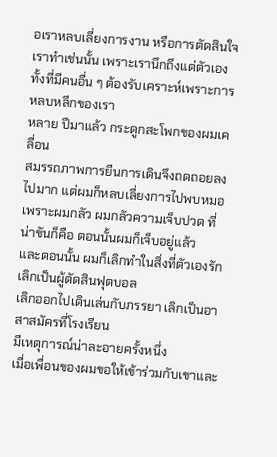อเราหลบเลี่ยงการงาน หรือการตัดสินใจ เราทำเช่นนั้น เพราะเรานึกถึงแต่ตัวเอง ทั้งที่มีคนอื่น ๆ ต้องรับเคราะห์เพราะการหลบหลีกของเรา
หลาย ปีมาแล้ว กระดูกสะโพกของผมเคลื่อน
สมรรถภาพการยืนการเดินจึงถดถอยลงไปมาก แต่ผมก็หลบเลี่ยงการไปพบหมอ
เพราะผมกลัว ผมกลัวความเจ็บปวด ที่น่าขันก็คือ ตอนนั้นผมก็เจ็บอยู่แล้ว
และตอนนั้น ผมก็เลิกทำในสิ่งที่ตัวเองรัก เลิกเป็นผู้ตัดสินฟุตบอล
เลิกออกไปเดินเล่นกับภรรยา เลิกเป็นอาสาสมัครที่โรงเรียน
มีเหตุการณ์น่าละอายครั้งหนึ่ง
เมื่อเพื่อนของผมขอให้เข้าร่วมกับเขาและ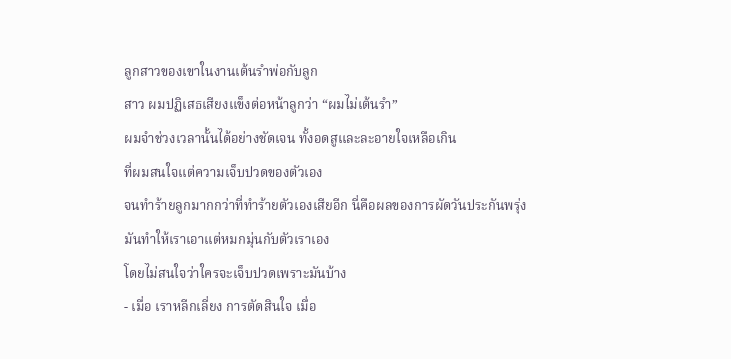ลูกสาวของเขาในงานเต้นรำพ่อกับลูก
สาว ผมปฏิเสธเสียงแข็งต่อหน้าลูกว่า “ผมไม่เต้นรำ”
ผมจำช่วงเวลานั้นได้อย่างชัดเจน ทั้งอดสูและละอายใจเหลือเกิน
ที่ผมสนใจแต่ความเจ็บปวดของตัวเอง
จนทำร้ายลูกมากกว่าที่ทำร้ายตัวเองเสียอีก นี่คือผลของการผัดวันประกันพรุ่ง
มันทำให้เราเอาแต่หมกมุ่นกับตัวเราเอง
โดยไม่สนใจว่าใครจะเจ็บปวดเพราะมันบ้าง
- เมื่อ เราหลีกเลี่ยง การตัดสินใจ เมื่อ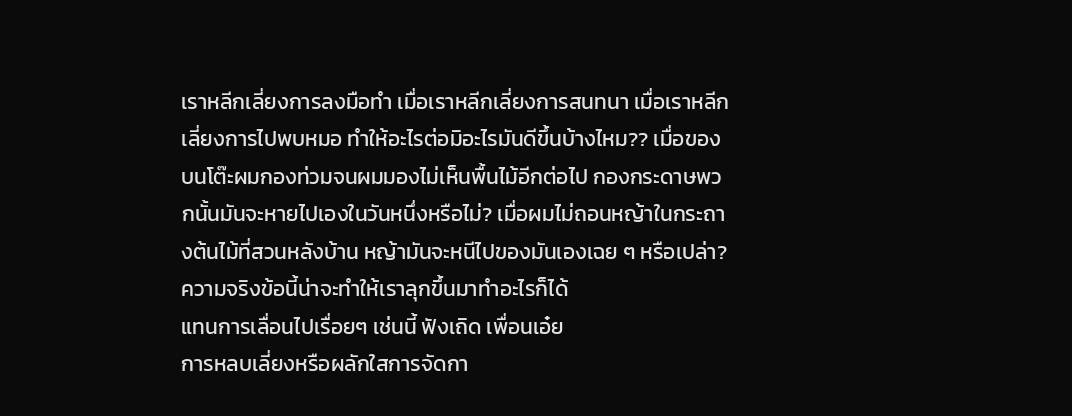เราหลีกเลี่ยงการลงมือทำ เมื่อเราหลีกเลี่ยงการสนทนา เมื่อเราหลีกเลี่ยงการไปพบหมอ ทำให้อะไรต่อมิอะไรมันดีขึ้นบ้างไหม?? เมื่อของบนโต๊ะผมกองท่วมจนผมมองไม่เห็นพื้นไม้อีกต่อไป กองกระดาษพวกนั้นมันจะหายไปเองในวันหนึ่งหรือไม่? เมื่อผมไม่ถอนหญ้าในกระถางต้นไม้ที่สวนหลังบ้าน หญ้ามันจะหนีไปของมันเองเฉย ๆ หรือเปล่า?
ความจริงข้อนี้น่าจะทำให้เราลุกขึ้นมาทำอะไรก็ได้
แทนการเลื่อนไปเรื่อยๆ เช่นนี้ ฟังเถิด เพื่อนเอ๋ย
การหลบเลี่ยงหรือผลักใสการจัดกา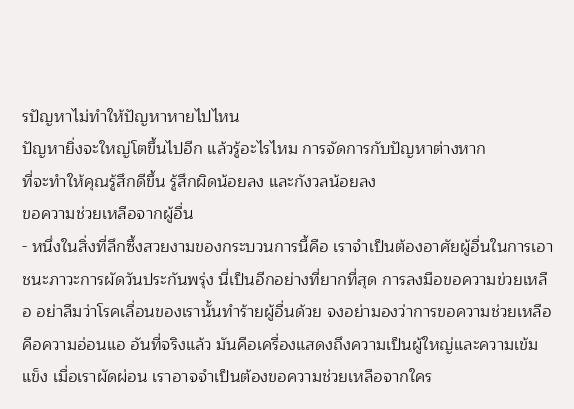รปัญหาไม่ทำให้ปัญหาหายไปไหน
ปัญหายิ่งจะใหญ่โตขึ้นไปอีก แล้วรู้อะไรไหม การจัดการกับปัญหาต่างหาก
ที่จะทำให้คุณรู้สึกดีขึ้น รู้สึกผิดน้อยลง และกังวลน้อยลง
ขอความช่วยเหลือจากผู้อื่น
- หนึ่งในสิ่งที่ลึกซึ้งสวยงามของกระบวนการนี้คือ เราจำเป็นต้องอาศัยผู้อื่นในการเอาชนะภาวะการผัดวันประกันพรุ่ง นี่เป็นอีกอย่างที่ยากที่สุด การลงมือขอความข่วยเหลือ อย่าลืมว่าโรคเลื่อนของเรานั้นทำร้ายผู้อื่นด้วย จงอย่ามองว่าการขอความช่วยเหลือคือความอ่อนแอ อันที่จริงแล้ว มันคือเครื่องแสดงถึงความเป็นผู้ใหญ่และความเข้มแข็ง เมื่อเราผัดผ่อน เราอาจจำเป็นต้องขอความช่วยเหลือจากใคร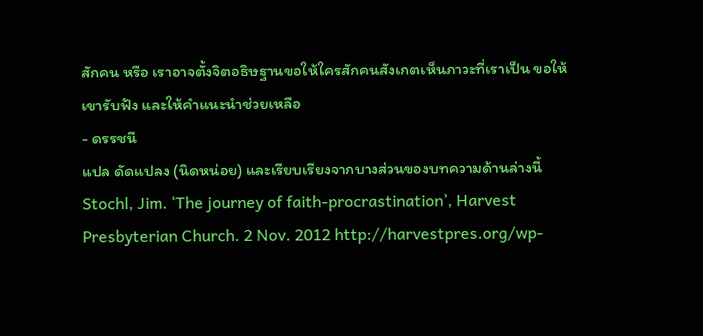สักคน หรือ เราอาจตั้งจิตอธิษฐานขอให้ใครสักคนสังเกตเห็นภาวะที่เราเป็น ขอให้เขารับฟัง และให้คำแนะนำช่วยเหลือ
- ดรรชนี
แปล ดัดแปลง (นิดหน่อย) และเรียบเรียงจากบางส่วนของบทความด้านล่างนี้
Stochl, Jim. ‘The journey of faith-procrastination’, Harvest Presbyterian Church. 2 Nov. 2012 http://harvestpres.org/wp-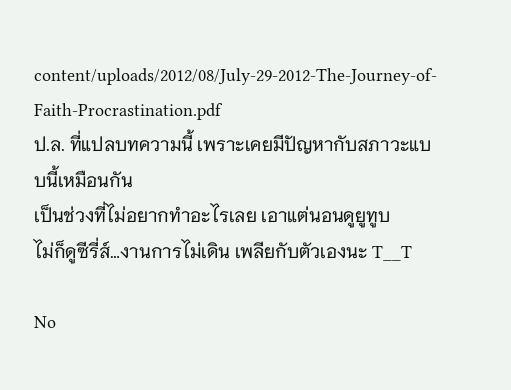content/uploads/2012/08/July-29-2012-The-Journey-of-Faith-Procrastination.pdf
ป.ล. ที่แปลบทความนี้ เพราะเคยมีปัญหากับสภาวะแบบนี้เหมือนกัน
เป็นช่วงที่ไม่อยากทำอะไรเลย เอาแต่นอนดูยูทูบ
ไม่ก็ดูซีรี่ส์…งานการไม่เดิน เพลียกับตัวเองนะ T__T

No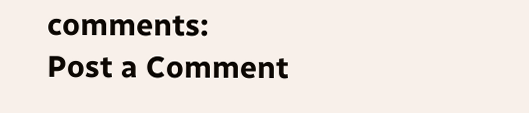comments:
Post a Comment